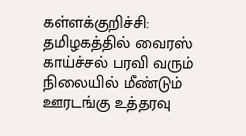கள்ளக்குறிச்சி: தமிழகத்தில் வைரஸ் காய்ச்சல் பரவி வரும் நிலையில் மீண்டும் ஊரடங்கு உத்தரவு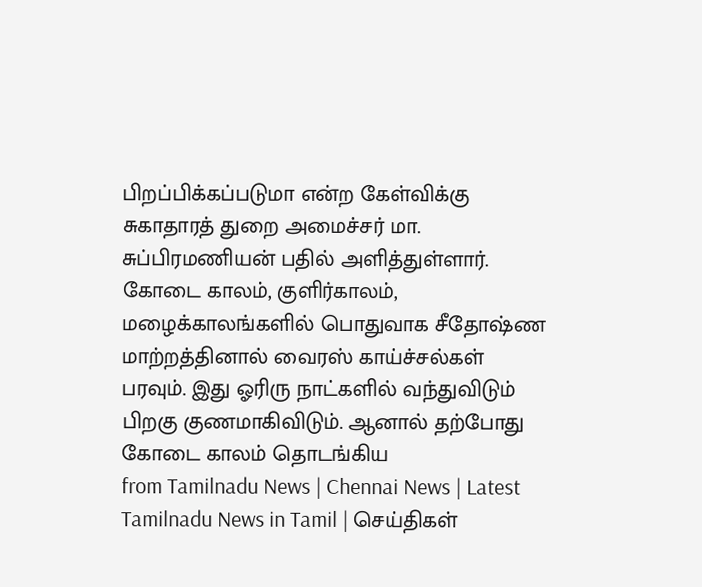பிறப்பிக்கப்படுமா என்ற கேள்விக்கு சுகாதாரத் துறை அமைச்சர் மா. சுப்பிரமணியன் பதில் அளித்துள்ளார். கோடை காலம், குளிர்காலம், மழைக்காலங்களில் பொதுவாக சீதோஷ்ண மாற்றத்தினால் வைரஸ் காய்ச்சல்கள் பரவும். இது ஓரிரு நாட்களில் வந்துவிடும் பிறகு குணமாகிவிடும். ஆனால் தற்போது கோடை காலம் தொடங்கிய
from Tamilnadu News | Chennai News | Latest Tamilnadu News in Tamil | செய்திகள்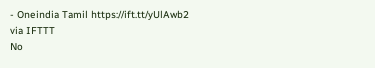- Oneindia Tamil https://ift.tt/yUlAwb2
via IFTTT
No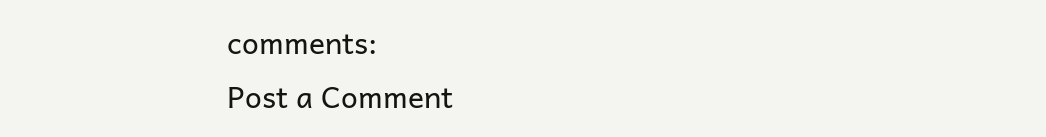comments:
Post a Comment